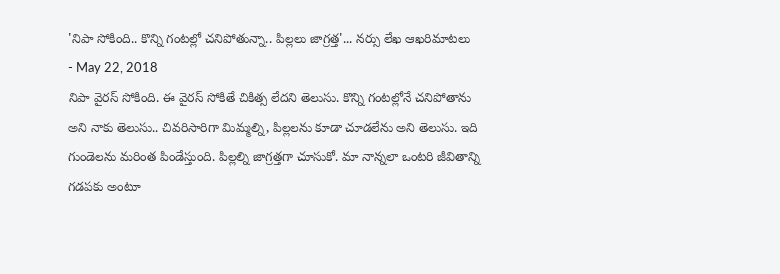'నిపా సోకింది.. కొన్ని గంటల్లో చనిపోతున్నా.. పిల్లలు జాగ్రత్త'... నర్సు లేఖ ఆఖరిమాటలు
- May 22, 2018
నిపా వైరస్ సోకింది. ఈ వైరస్ సోకితే చికిత్స లేదని తెలుసు. కొన్ని గంటల్లోనే చనిపోతాను అని నాకు తెలుసు.. చివరిసారిగా మిమ్మల్ని, పిల్లలను కూడా చూడలేను అని తెలుసు. ఇది గుండెలను మరింత పిండేస్తుంది. పిల్లల్ని జాగ్రత్తగా చూసుకో. మా నాన్నలా ఒంటరి జీవితాన్ని గడపకు అంటూ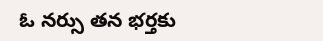ఓ నర్సు తన భర్తకు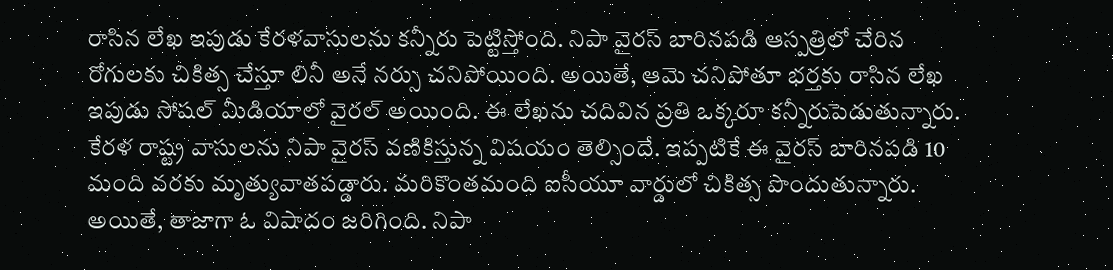రాసిన లేఖ ఇపుడు కేరళవాసులను కన్నీరు పెట్టిస్తోంది. నిపా వైరస్ బారినపడి ఆస్పత్రిలో చేరిన రోగులకు చికిత్స చేస్తూ లినీ అనే నర్సు చనిపోయింది. అయితే, ఆమె చనిపోతూ భర్తకు రాసిన లేఖ ఇపుడు సోషల్ మీడియాలో వైరల్ అయింది. ఈ లేఖను చదివిన ప్రతి ఒక్కరూ కన్నీరుపెడుతున్నారు.
కేరళ రాష్ట్ర వాసులను నిపా వైరస్ వణికిస్తున్న విషయం తెల్సిందే. ఇప్పటికే ఈ వైరస్ బారినపడి 10 మంది వరకు మృత్యువాతపడ్డారు. మరికొంతమంది ఐసీయూ వార్డులో చికిత్స పొందుతున్నారు. అయితే, తాజాగా ఓ విషాదం జరిగింది. నిపా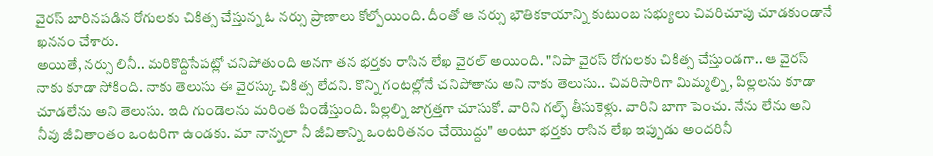వైరస్ బారినపడిన రోగులకు చికిత్స చేస్తున్న ఓ నర్సు ప్రాణాలు కోల్పోయింది. దీంతో ఆ నర్సు భౌతికకాయాన్ని కుటుంబ సభ్యులు చివరిచూపు చూడకుండానే ఖననం చేశారు.
అయితే, నర్సు లినీ.. మరికొద్దిసేపట్లో చనిపోతుంది అనగా తన భర్తకు రాసిన లేఖ వైరల్ అయింది. "నిపా వైరస్ రోగులకు చికిత్స చేస్తుండగా.. ఆ వైరస్ నాకు కూడా సోకింది. నాకు తెలుసు ఈ వైరస్కు చికిత్స లేదని. కొన్ని గంటల్లోనే చనిపోతాను అని నాకు తెలుసు.. చివరిసారిగా మిమ్మల్ని, పిల్లలను కూడా చూడలేను అని తెలుసు. ఇది గుండెలను మరింత పిండేస్తుంది. పిల్లల్ని జాగ్రత్తగా చూసుకో. వారిని గల్ఫ్ తీసుకెళ్లు. వారిని బాగా పెంచు. నేను లేను అని నీవు జీవితాంతం ఒంటరిగా ఉండకు. మా నాన్నలా నీ జీవితాన్ని ఒంటరితనం చేయొద్దు" అంటూ భర్తకు రాసిన లేఖ ఇప్పుడు అందరినీ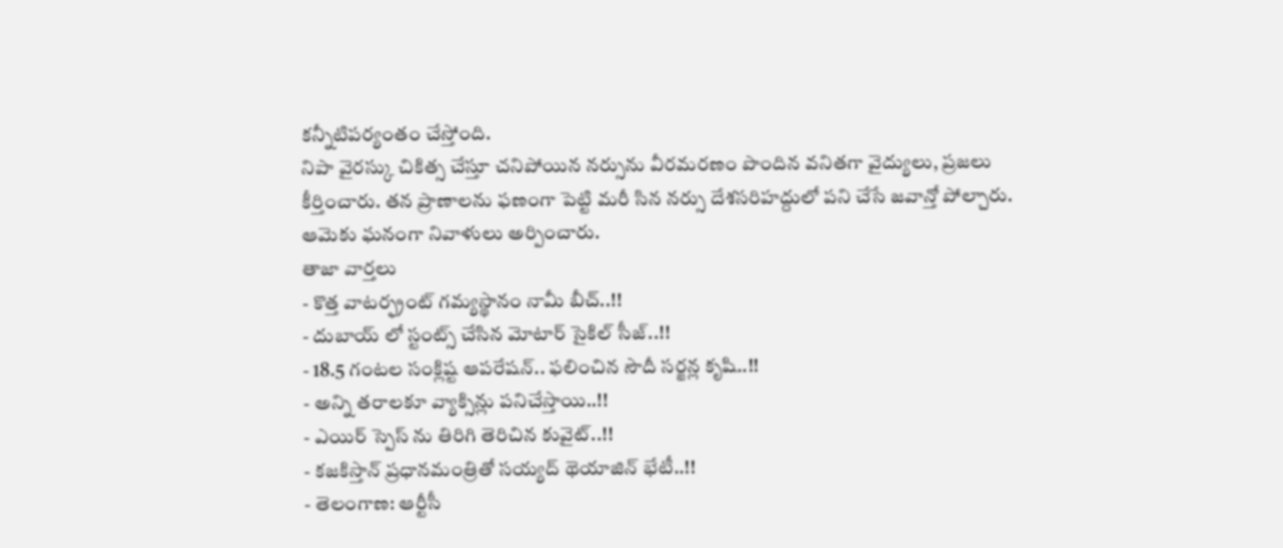కన్నీటిపర్యంతం చేస్తోంది.
నిపా వైరస్కు చికిత్స చేస్తూ చనిపోయిన నర్సును వీరమరణం పొందిన వనితగా వైద్యులు, ప్రజలు కీర్తించారు. తన ప్రాణాలను ఫణంగా పెట్టి మరీ సిన నర్సు దేశసరిహద్దులో పని చేసే జవాన్తో పోల్చారు. ఆమెకు ఘనంగా నివాళులు అర్పించారు.
తాజా వార్తలు
- కొత్త వాటర్ఫ్రంట్ గమ్యస్థానం నామీ బీచ్..!!
- దుబాయ్ లో స్టంట్స్ చేసిన మోటార్ సైకిల్ సీజ్..!!
- 18.5 గంటల సంక్లిష్ట ఆపరేషన్.. ఫలించిన సౌదీ సర్జన్ల కృషి..!!
- అన్ని తరాలకూ వ్యాక్సిన్లు పనిచేస్తాయి..!!
- ఎయిర్ స్పెస్ ను తిరిగి తెరిచిన కువైట్..!!
- కజకిస్తాన్ ప్రధానమంత్రితో సయ్యద్ థెయాజిన్ భేటీ..!!
- తెలంగాణ: ఆర్టీసీ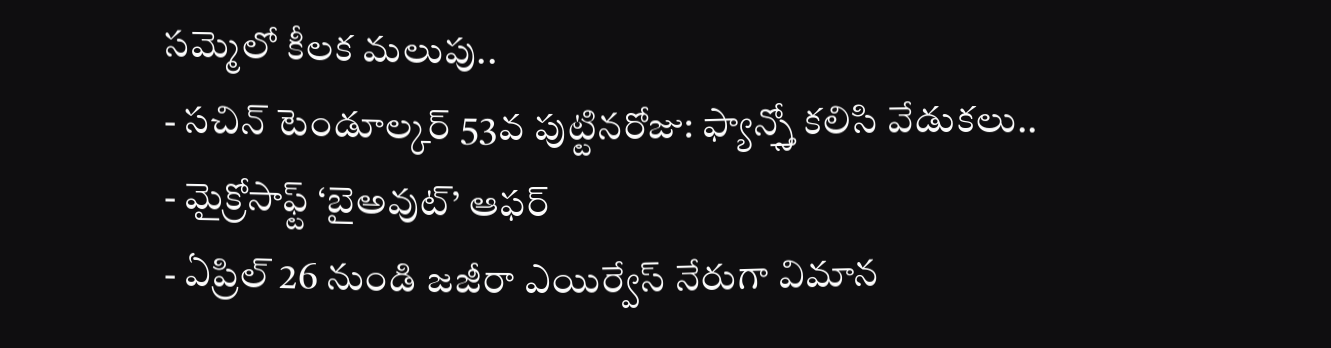సమ్మెలో కీలక మలుపు..
- సచిన్ టెండూల్కర్ 53వ పుట్టినరోజు: ఫ్యాన్స్తో కలిసి వేడుకలు..
- మైక్రోసాఫ్ట్ ‘బైఅవుట్’ ఆఫర్
- ఏప్రిల్ 26 నుండి జజీరా ఎయిర్వేస్ నేరుగా విమాన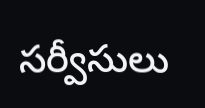సర్వీసులు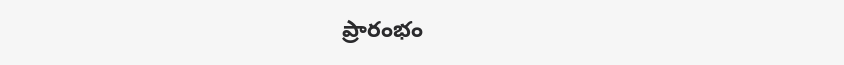ప్రారంభం